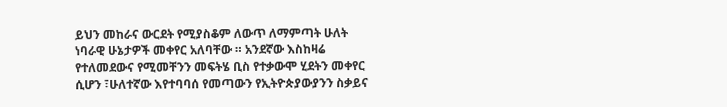ይህን መከራና ውርደት የሚያስቆም ለውጥ ለማምጣት ሁለት ነባራዊ ሁኔታዎች መቀየር አለባቸው ። አንደኛው እስከዛሬ የተለመደውና የሚመቸንን መፍትሄ ቢስ የተቃውሞ ሂደትን መቀየር ሲሆን ፣ሁለተኛው እየተባባሰ የመጣውን የኢትዮጵያውያንን ስቃይና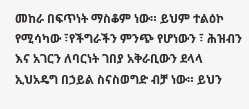መከራ በፍጥነት ማስቆም ነው። ይህም ተልዕኮ የሚሳካው ፣የችግራችን ምንጭ የሆነውን ፣ ሕዝብን እና አገርን ለባርነት ገበያ አቅራቢውን ደላላ ኢህአዴግ በኃይል ስናስወግድ ብቻ ነው። ይህን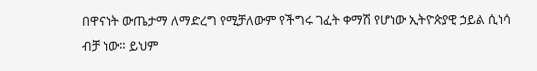በዋናነት ውጤታማ ለማድረግ የሚቻለውም የችግሩ ገፈት ቀማሽ የሆነው ኢትዮጵያዊ ኃይል ሲነሳ ብቻ ነው። ይህም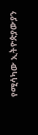የሚሳካው ኢትዮጵያውያን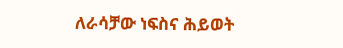ለራሳቻው ነፍስና ሕይወት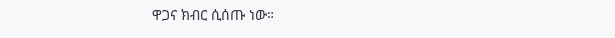ዋጋና ክብር ሲሰጡ ነው።